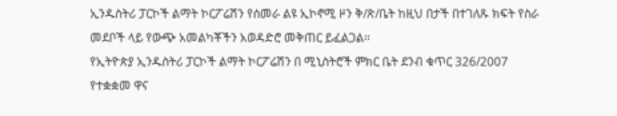ኢንዱስትሪ ፓርኮች ልማት ኮርፖሬሽን የሰመራ ልዩ ኢኮኖሚ ዞን ቅ/ጽ/ቤት ከዚህ በታች በተገለጹ ክፍት የስራ መደቦች ላይ የውጭ አመልካቾችን አወዳድሮ መቅጠር ይፈልጋል፡፡
የኢትዮጵያ ኢንዱስትሪ ፓርኮች ልማት ኮርፖሬሽን በ ሚኒስትሮች ምክር ቤት ደንብ ቁጥር 326/2007 የተቋቋመ ዋና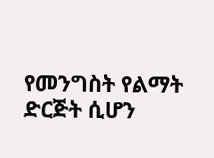የመንግስት የልማት ድርጅት ሲሆን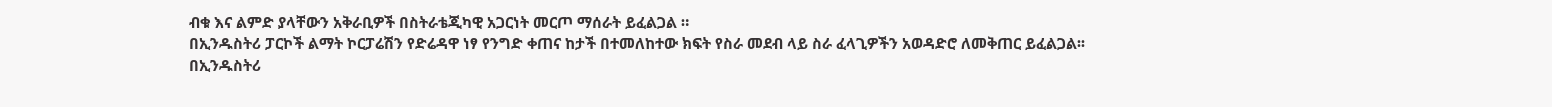ብቁ እና ልምድ ያላቸውን አቅራቢዎች በስትራቴጂካዊ አጋርነት መርጦ ማሰራት ይፈልጋል ።
በኢንዱስትሪ ፓርኮች ልማት ኮርፓሬሽን የድሬዳዋ ነፃ የንግድ ቀጠና ከታች በተመለከተው ክፍት የስራ መደብ ላይ ስራ ፈላጊዎችን አወዳድሮ ለመቅጠር ይፈልጋል፡፡
በኢንዱስትሪ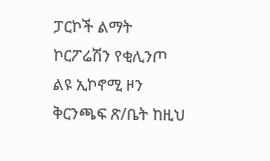ፓርኮች ልማት ኮርፖሬሽን የቂሊንጦ ልዩ ኢኮኖሚ ዞን ቅርንጫፍ ጽ/ቤት ከዚህ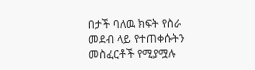በታች ባለዉ ክፍት የስራ መደብ ላይ የተጠቀሱትን መስፈርቶች የሚያሟሉ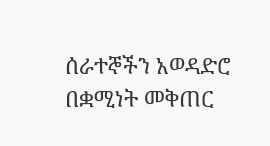ሰራተኞችን አወዳድሮ በቋሚነት መቅጠር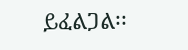ይፈልጋል፡፡